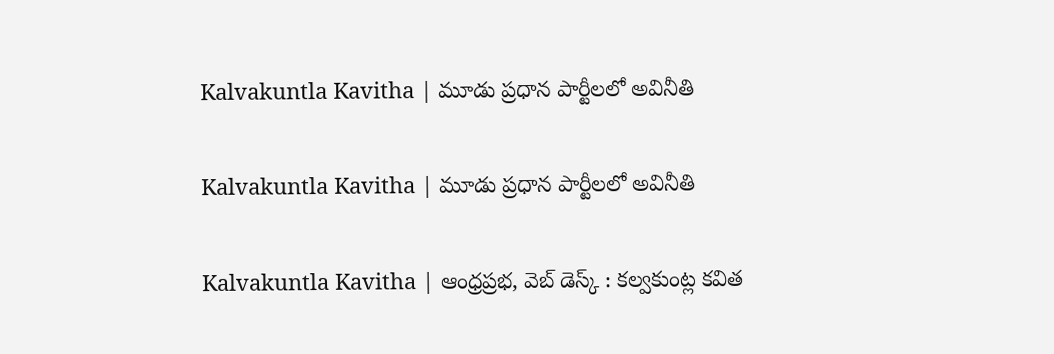Kalvakuntla Kavitha | మూడు ప్రధాన పార్టీలలో అవినీతి

Kalvakuntla Kavitha | మూడు ప్రధాన పార్టీలలో అవినీతి

Kalvakuntla Kavitha | ఆంధ్రప్రభ, వెబ్ డెస్క్ : కల్వకుంట్ల కవిత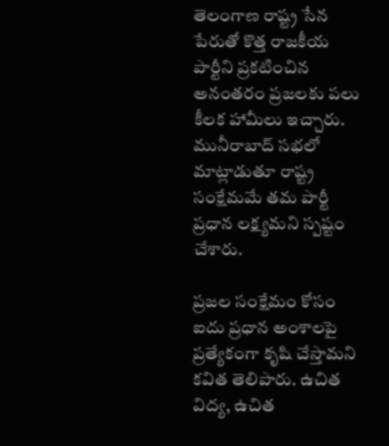తెలంగాణ రాష్ట్ర సేన పేరుతో కొత్త రాజకీయ పార్టీని ప్రకటించిన అనంతరం ప్రజలకు పలు కీలక హామీలు ఇచ్చారు. మునీరాబాద్ సభలో మాట్లాడుతూ రాష్ట్ర సంక్షేమమే తమ పార్టీ ప్రధాన లక్ష్యమని స్పష్టం చేశారు.

ప్రజల సంక్షేమం కోసం ఐదు ప్రధాన అంశాలపై ప్రత్యేకంగా కృషి చేస్తామని కవిత తెలిపారు. ఉచిత విద్య, ఉచిత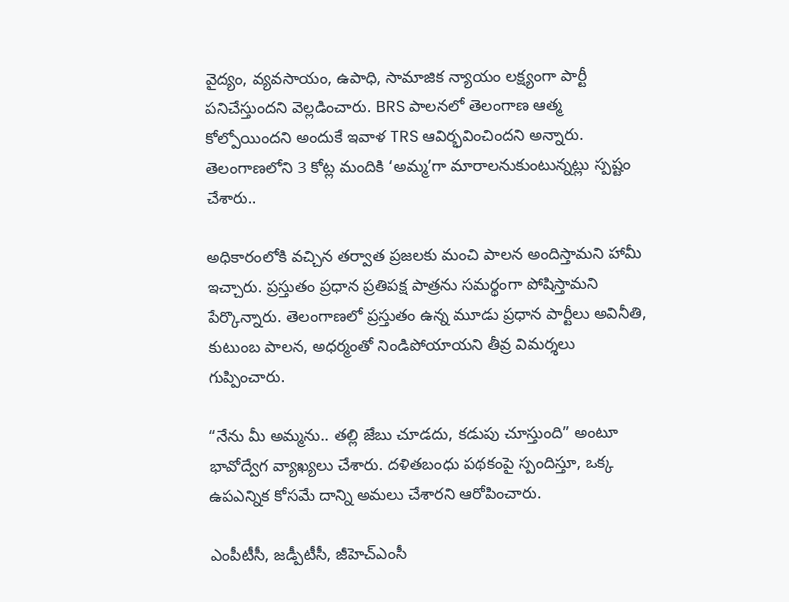వైద్యం, వ్యవసాయం, ఉపాధి, సామాజిక న్యాయం లక్ష్యంగా పార్టీ పనిచేస్తుందని వెల్లడించారు. BRS పాలనలో తెలంగాణ ఆత్మ కోల్పోయిందని అందుకే ఇవాళ TRS ఆవిర్భవించిందని అన్నారు. తెలంగాణలోని 3 కోట్ల మందికి ‘అమ్మ’గా మారాలనుకుంటున్నట్లు స్పష్టం చేశారు..

అధికారంలోకి వచ్చిన తర్వాత ప్రజలకు మంచి పాలన అందిస్తామని హామీ ఇచ్చారు. ప్రస్తుతం ప్రధాన ప్రతిపక్ష పాత్రను సమర్థంగా పోషిస్తామని పేర్కొన్నారు. తెలంగాణలో ప్రస్తుతం ఉన్న మూడు ప్రధాన పార్టీలు అవినీతి, కుటుంబ పాలన, అధర్మంతో నిండిపోయాయని తీవ్ర విమర్శలు గుప్పించారు.

“నేను మీ అమ్మను.. తల్లి జేబు చూడదు, కడుపు చూస్తుంది” అంటూ భావోద్వేగ వ్యాఖ్యలు చేశారు. దళితబంధు పథకంపై స్పందిస్తూ, ఒక్క ఉపఎన్నిక కోసమే దాన్ని అమలు చేశారని ఆరోపించారు.

ఎంపీటీసీ, జడ్పీటీసీ, జీహెచ్ఎంసీ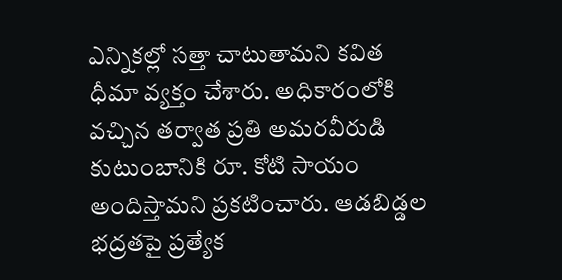ఎన్నికల్లో సత్తా చాటుతామని కవిత ధీమా వ్యక్తం చేశారు. అధికారంలోకి వచ్చిన తర్వాత ప్రతి అమరవీరుడి కుటుంబానికి రూ. కోటి సాయం అందిస్తామని ప్రకటించారు. ఆడబిడ్డల భద్రతపై ప్రత్యేక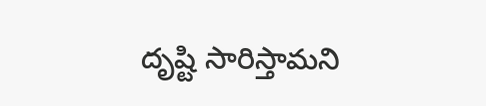దృష్టి సారిస్తామని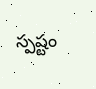స్పష్టం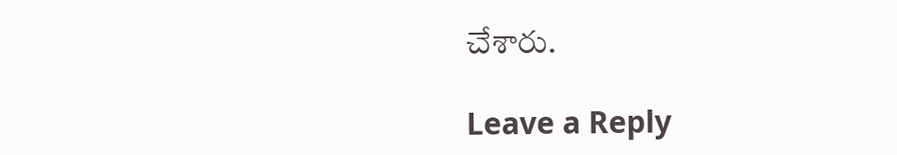చేశారు.

Leave a Reply